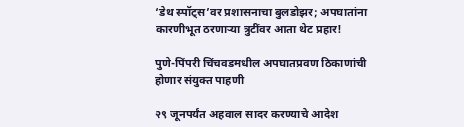‘डेथ स्पॉट्स’वर प्रशासनाचा बुलडोझर; अपघातांना कारणीभूत ठरणाऱ्या त्रुटींवर आता थेट प्रहार!

पुणे-पिंपरी चिंचवडमधील अपघातप्रवण ठिकाणांची होणार संयुक्त पाहणी

२९ जूनपर्यंत अहवाल सादर करण्याचे आदेश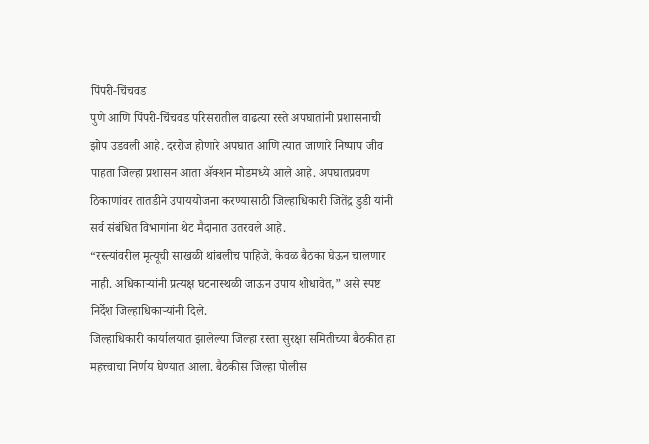पिंपरी-चिंचवड
पुणे आणि पिंपरी-चिंचवड परिसरातील वाढत्या रस्ते अपघातांनी प्रशासनाची झोप उडवली आहे. दररोज होणारे अपघात आणि त्यात जाणारे निष्पाप जीव पाहता जिल्हा प्रशासन आता ॲक्शन मोडमध्ये आले आहे. अपघातप्रवण ठिकाणांवर तातडीने उपाययोजना करण्यासाठी जिल्हाधिकारी जितेंद्र डुडी यांनी सर्व संबंधित विभागांना थेट मैदानात उतरवले आहे.
“रस्त्यांवरील मृत्यूची साखळी थांबलीच पाहिजे. केवळ बैठका घेऊन चालणार नाही. अधिकाऱ्यांनी प्रत्यक्ष घटनास्थळी जाऊन उपाय शोधावेत,” असे स्पष्ट निर्देश जिल्हाधिकाऱ्यांनी दिले.
जिल्हाधिकारी कार्यालयात झालेल्या जिल्हा रस्ता सुरक्षा समितीच्या बैठकीत हा महत्त्वाचा निर्णय घेण्यात आला. बैठकीस जिल्हा पोलीस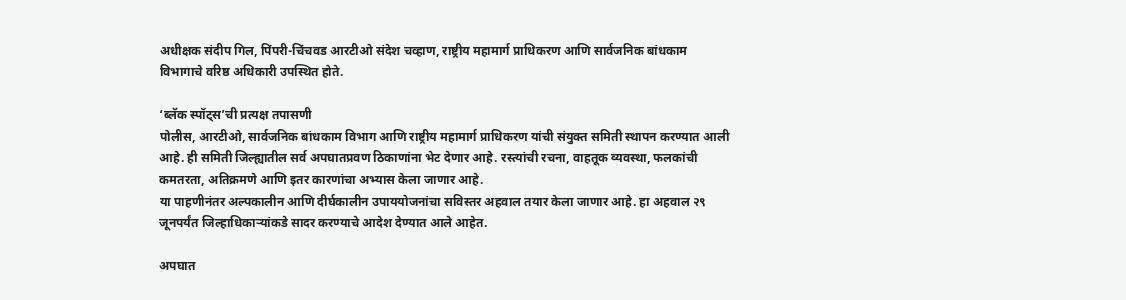अधीक्षक संदीप गिल, पिंपरी-चिंचवड आरटीओ संदेश चव्हाण, राष्ट्रीय महामार्ग प्राधिकरण आणि सार्वजनिक बांधकाम विभागाचे वरिष्ठ अधिकारी उपस्थित होते.

‘ब्लॅक स्पॉट्स’ची प्रत्यक्ष तपासणी
पोलीस, आरटीओ, सार्वजनिक बांधकाम विभाग आणि राष्ट्रीय महामार्ग प्राधिकरण यांची संयुक्त समिती स्थापन करण्यात आली आहे. ही समिती जिल्ह्यातील सर्व अपघातप्रवण ठिकाणांना भेट देणार आहे. रस्त्यांची रचना, वाहतूक व्यवस्था, फलकांची कमतरता, अतिक्रमणे आणि इतर कारणांचा अभ्यास केला जाणार आहे.
या पाहणीनंतर अल्पकालीन आणि दीर्घकालीन उपाययोजनांचा सविस्तर अहवाल तयार केला जाणार आहे. हा अहवाल २९ जूनपर्यंत जिल्हाधिकाऱ्यांकडे सादर करण्याचे आदेश देण्यात आले आहेत.

अपघात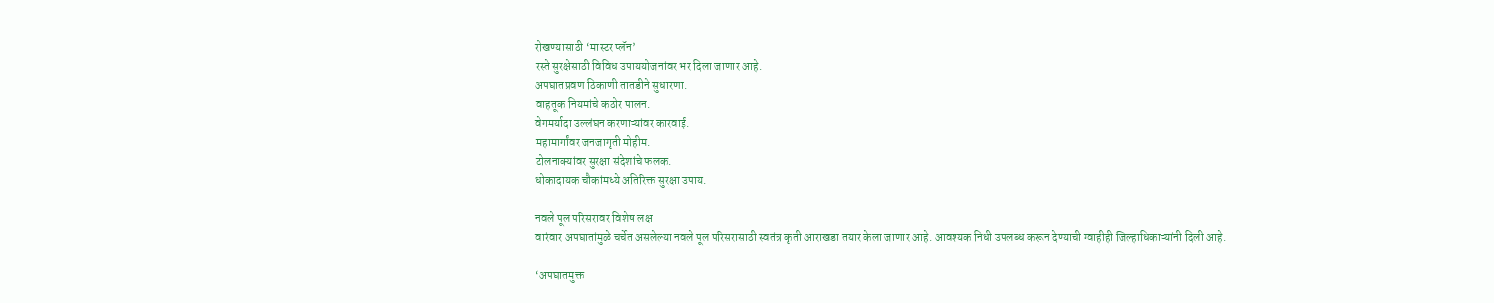रोखण्यासाठी ‘मास्टर प्लॅन’
रस्ते सुरक्षेसाठी विविध उपाययोजनांवर भर दिला जाणार आहे.
अपघातप्रवण ठिकाणी तातडीने सुधारणा.
वाहतूक नियमांचे कठोर पालन.
वेगमर्यादा उल्लंघन करणाऱ्यांवर कारवाई.
महामार्गांवर जनजागृती मोहीम.
टोलनाक्यांवर सुरक्षा संदेशांचे फलक.
धोकादायक चौकांमध्ये अतिरिक्त सुरक्षा उपाय.

नवले पूल परिसरावर विशेष लक्ष
वारंवार अपघातांमुळे चर्चेत असलेल्या नवले पूल परिसरासाठी स्वतंत्र कृती आराखडा तयार केला जाणार आहे. आवश्यक निधी उपलब्ध करून देण्याची ग्वाहीही जिल्हाधिकाऱ्यांनी दिली आहे.

‘अपघातमुक्त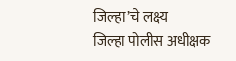जिल्हा’चे लक्ष्य
जिल्हा पोलीस अधीक्षक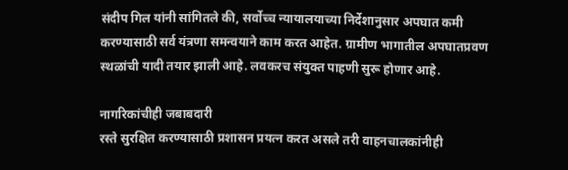संदीप गिल यांनी सांगितले की, सर्वोच्च न्यायालयाच्या निर्देशानुसार अपघात कमी करण्यासाठी सर्व यंत्रणा समन्वयाने काम करत आहेत. ग्रामीण भागातील अपघातप्रवण स्थळांची यादी तयार झाली आहे. लवकरच संयुक्त पाहणी सुरू होणार आहे.

नागरिकांचीही जबाबदारी
रस्ते सुरक्षित करण्यासाठी प्रशासन प्रयत्न करत असले तरी वाहनचालकांनीही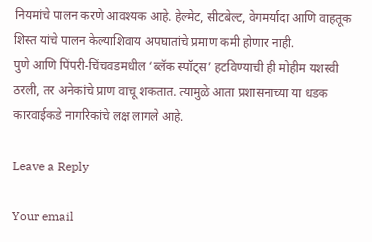नियमांचे पालन करणे आवश्यक आहे. हेल्मेट, सीटबेल्ट, वेगमर्यादा आणि वाहतूक शिस्त यांचे पालन केल्याशिवाय अपघातांचे प्रमाण कमी होणार नाही.
पुणे आणि पिंपरी-चिंचवडमधील ‘ब्लॅक स्पॉट्स’ हटविण्याची ही मोहीम यशस्वी ठरली, तर अनेकांचे प्राण वाचू शकतात. त्यामुळे आता प्रशासनाच्या या धडक कारवाईकडे नागरिकांचे लक्ष लागले आहे.

Leave a Reply

Your email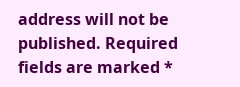address will not be published. Required fields are marked *